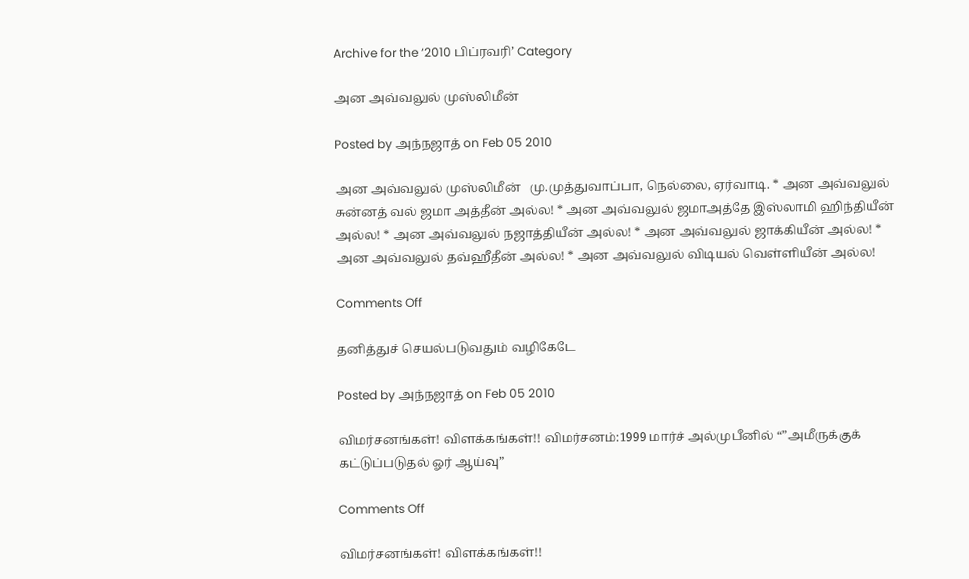Archive for the ‘2010 பிப்ரவரி’ Category

அன அவ்வலுல் முஸ்லிமீன்

Posted by அந்நஜாத் on Feb 05 2010

அன அவ்வலுல் முஸ்லிமீன்   மு.முத்துவாப்பா, நெல்லை, ஏர்வாடி. * அன அவ்வலுல் சுன்னத் வல் ஜமா அத்தீன் அல்ல! * அன அவ்வலுல் ஜமாஅத்தே இஸ்லாமி ஹிந்தியீன் அல்ல! * அன அவ்வலுல் நஜாத்தியீன் அல்ல! * அன அவ்வலுல் ஜாக்கியீன் அல்ல! * அன அவ்வலுல் தவ்ஹீதீன் அல்ல! * அன அவ்வலுல் விடியல் வெள்ளியீன் அல்ல!

Comments Off

தனித்துச் செயல்படுவதும் வழிகேடே

Posted by அந்நஜாத் on Feb 05 2010

விமர்சனங்கள்! விளக்கங்கள்!! விமர்சனம்:1999 மார்ச் அல்முபீனில் “”அமீருக்குக் கட்டுப்படுதல் ஓர் ஆய்வு”

Comments Off

விமர்சனங்கள்! விளக்கங்கள்!!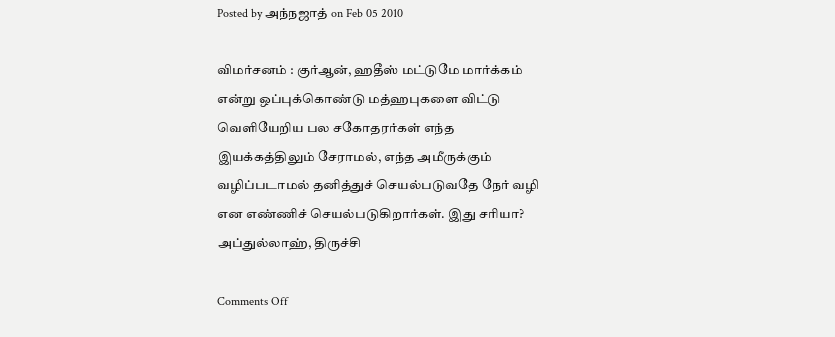Posted by அந்நஜாத் on Feb 05 2010

விமர்சனம் : குர்ஆன், ஹதீஸ் மட்டுமே மார்க்கம் என்று ஒப்புக்கொண்டு மத்ஹபுகளை விட்டு வெளியேறிய பல சகோதரர்கள் எந்த இயக்கத்திலும் சேராமல், எந்த அமீருக்கும் வழிப்படாமல் தனித்துச் செயல்படுவதே நேர் வழி என எண்ணிச் செயல்படுகிறார்கள். இது சரியா? அப்துல்லாஹ், திருச்சி

Comments Off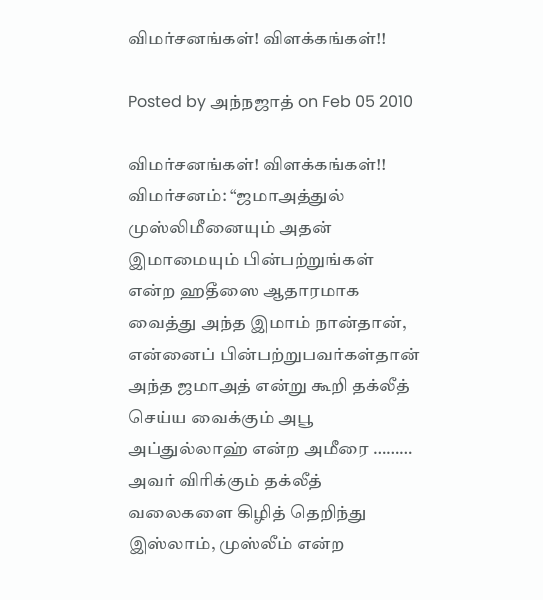விமர்சனங்கள்! விளக்கங்கள்!!

Posted by அந்நஜாத் on Feb 05 2010

விமர்சனங்கள்! விளக்கங்கள்!! விமர்சனம்: “ஜமாஅத்துல் முஸ்லிமீனையும் அதன் இமாமையும் பின்பற்றுங்கள் என்ற ஹதீஸை ஆதாரமாக வைத்து அந்த இமாம் நான்தான், என்னைப் பின்பற்றுபவர்கள்தான் அந்த ஜமாஅத் என்று கூறி தக்லீத் செய்ய வைக்கும் அபூ அப்துல்லாஹ் என்ற அமீரை ……… அவர் விரிக்கும் தக்லீத் வலைகளை கிழித் தெறிந்து இஸ்லாம், முஸ்லீம் என்ற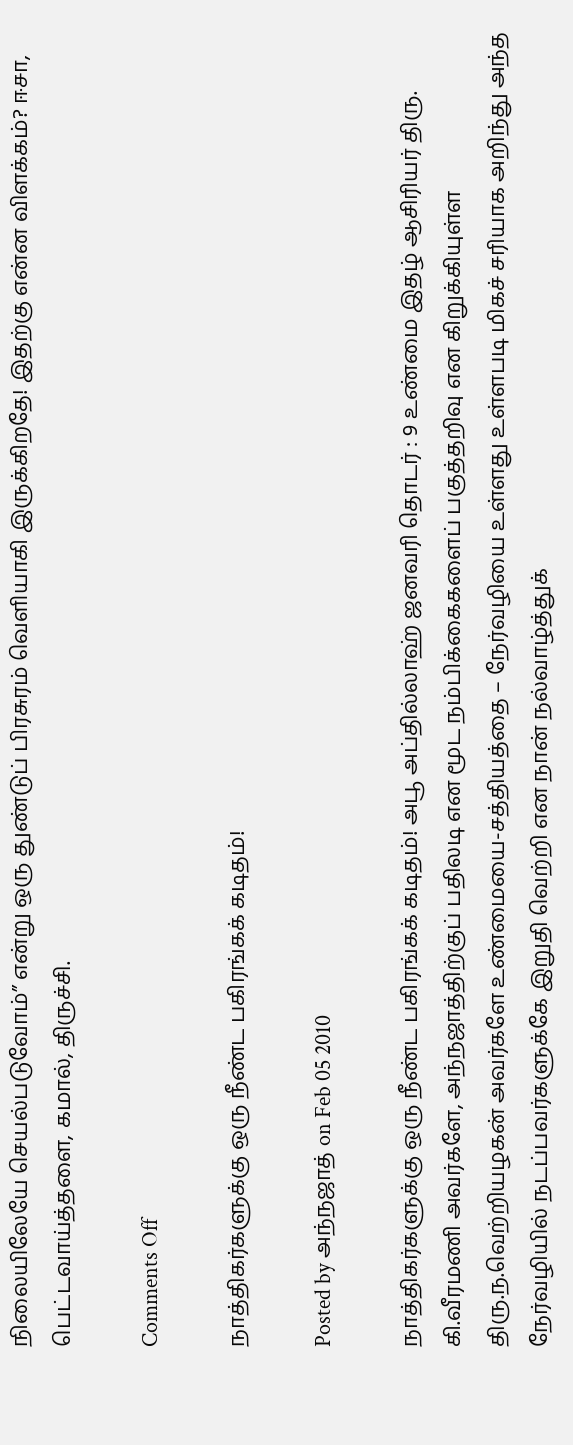நிலையிலேயே செயல்படுவோம்” என்று ஒரு துண்டுப் பிரசுரம் வெளியாகி இருக்கிறதே! இதற்கு என்ன விளக்கம்? ஈசா, பெட்டவாய்த்தளை, கமால், திருச்சி.

Comments Off

நாத்திகர்களுக்கு ஒரு நீண்ட பகிரங்கக் கடிதம்!

Posted by அந்நஜாத் on Feb 05 2010

நாத்திகர்களுக்கு ஒரு நீண்ட பகிரங்கக் கடிதம்! அபூ அப்தில்லாஹ் ஜனவரி தொடர் : 9 உண்மை இதழ் ஆசிரியர் திரு. கி.வீரமணி அவர்களே, அந்நஜாத்திற்குப் பதிலடி என மூட நம்பிக்கைகளைப் பகுத்தறிவு என கிறுக்கியுள்ள திரு.ந.வெற்றியழகன் அவர்களே உண்மையை-சத்தியத்தை – நேர்வழியை உள்ளது உள்ளபடி மிகச் சரியாக அறிந்து அந்த நேர்வழியில் நடப்பவர்களுக்கே இறுதி வெற்றி என நான் நல்வாழ்த்துக்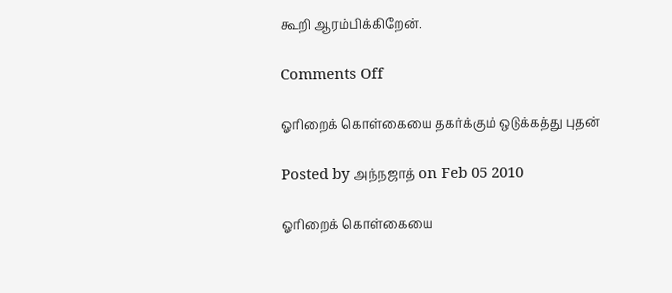கூறி ஆரம்பிக்கிறேன்.

Comments Off

ஓரிறைக் கொள்கையை தகர்க்கும் ஒடுக்கத்து புதன்

Posted by அந்நஜாத் on Feb 05 2010

ஓரிறைக் கொள்கையை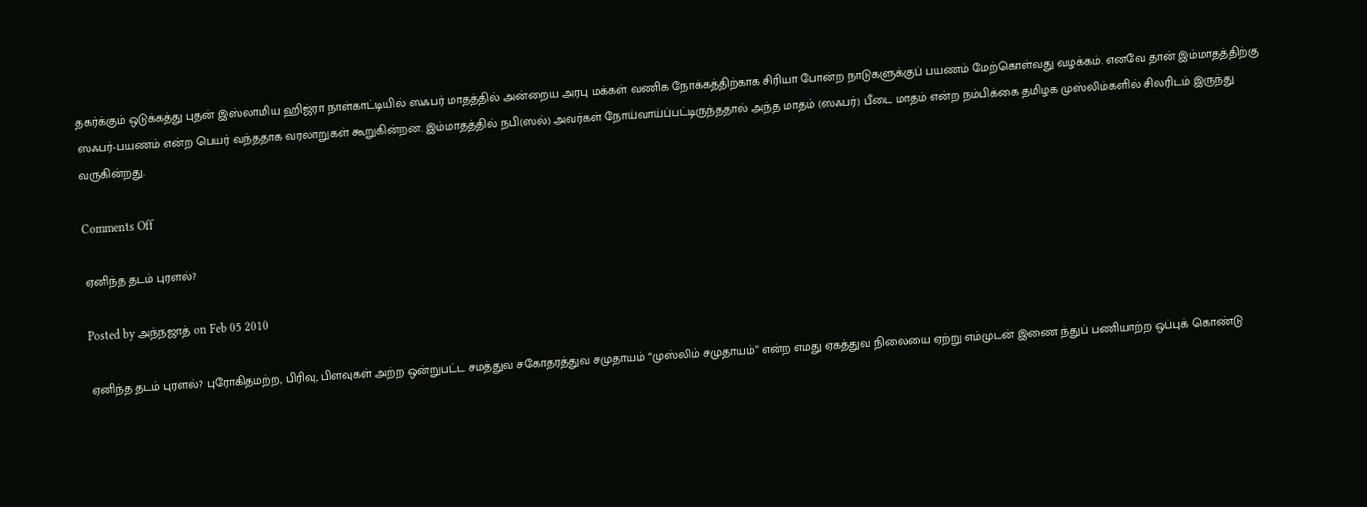தகர்க்கும் ஒடுக்கத்து புதன் இஸ்லாமிய ஹிஜ்ரா நாள்காட்டியில் ஸஃபர் மாதத்தில் அன்றைய அரபு மக்கள் வணிக நோக்கத்திற்காக சிரியா போன்ற நாடுகளுக்குப் பயணம் மேற்கொள்வது வழக்கம். எனவே தான் இம்மாதத்திற்கு ஸஃபர்-பயணம் என்ற பெயர் வந்ததாக வரலாறுகள் கூறுகின்றன. இம்மாதத்தில் நபி(ஸல்) அவர்கள் நோய்வாய்ப்பட்டிருந்ததால் அந்த மாதம் (ஸஃபர்) பீடை மாதம் என்ற நம்பிக்கை தமிழக முஸ்லிம்களில் சிலரிடம் இருந்து வருகின்றது.

Comments Off

ஏனிந்த தடம் புரளல்?

Posted by அந்நஜாத் on Feb 05 2010

ஏனிந்த தடம் புரளல்? புரோகிதமற்ற, பிரிவு, பிளவுகள் அற்ற ஒன்றுபட்ட சமத்துவ சகோதரத்துவ சமுதாயம் “முஸ்லிம் சமுதாயம்” என்ற எமது ஏகத்துவ நிலையை ஏற்று எம்முடன் இணை ந்துப் பணியாற்ற ஒப்புக் கொண்டு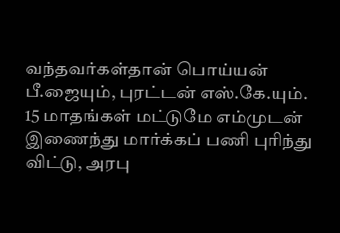வந்தவர்கள்தான் பொய்யன் பீ.ஜையும், புரட்டன் எஸ்.கே.யும். 15 மாதங்கள் மட்டுமே எம்முடன் இணைந்து மார்க்கப் பணி புரிந்து விட்டு, அரபு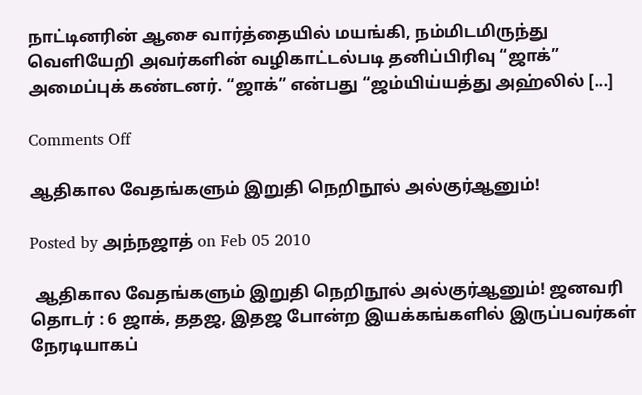நாட்டினரின் ஆசை வார்த்தையில் மயங்கி, நம்மிடமிருந்து வெளியேறி அவர்களின் வழிகாட்டல்படி தனிப்பிரிவு “ஜாக்” அமைப்புக் கண்டனர். “ஜாக்” என்பது “ஜம்யிய்யத்து அஹ்லில் [...]

Comments Off

ஆதிகால வேதங்களும் இறுதி நெறிநூல் அல்குர்ஆனும்!

Posted by அந்நஜாத் on Feb 05 2010

 ஆதிகால வேதங்களும் இறுதி நெறிநூல் அல்குர்ஆனும்! ஜனவரி தொடர் : 6 ஜாக், ததஜ, இதஜ போன்ற இயக்கங்களில் இருப்பவர்கள் நேரடியாகப்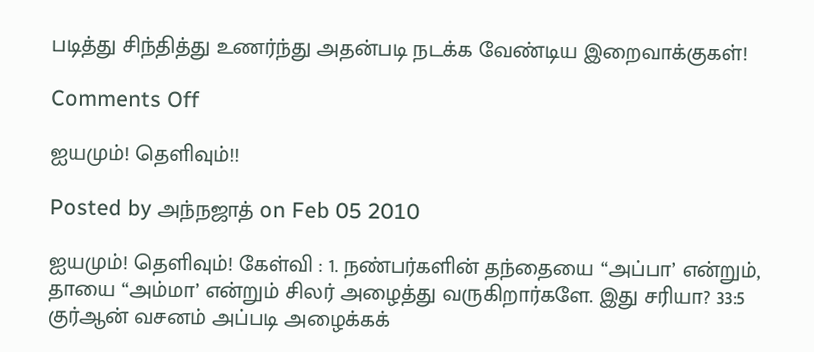படித்து சிந்தித்து உணர்ந்து அதன்படி நடக்க வேண்டிய இறைவாக்குகள்!

Comments Off

ஐயமும்! தெளிவும்!!

Posted by அந்நஜாத் on Feb 05 2010

ஐயமும்! தெளிவும்! கேள்வி : 1. நண்பர்களின் தந்தையை “அப்பா’ என்றும், தாயை “அம்மா’ என்றும் சிலர் அழைத்து வருகிறார்களே. இது சரியா? 33:5 குர்ஆன் வசனம் அப்படி அழைக்கக்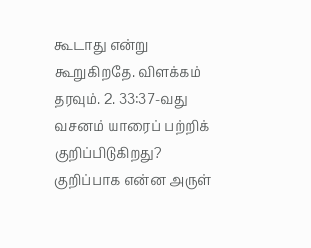கூடாது என்று கூறுகிறதே. விளக்கம் தரவும். 2. 33:37-வது வசனம் யாரைப் பற்றிக் குறிப்பிடுகிறது? குறிப்பாக என்ன அருள்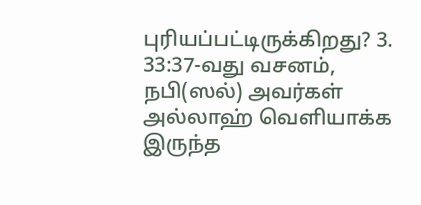புரியப்பட்டிருக்கிறது? 3. 33:37-வது வசனம், நபி(ஸல்) அவர்கள் அல்லாஹ் வெளியாக்க இருந்த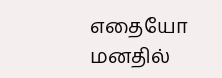எதையோ மனதில்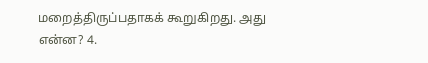மறைத்திருப்பதாகக் கூறுகிறது. அது என்ன? 4.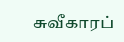சுவீகாரப்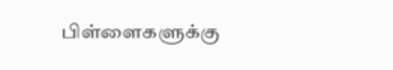பிள்ளைகளுக்கு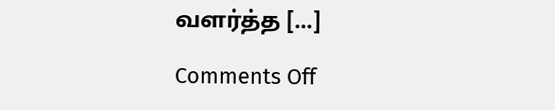வளர்த்த [...]

Comments Off